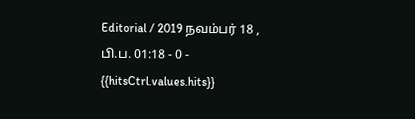Editorial / 2019 நவம்பர் 18 , பி.ப. 01:18 - 0 - {{hitsCtrl.values.hits}}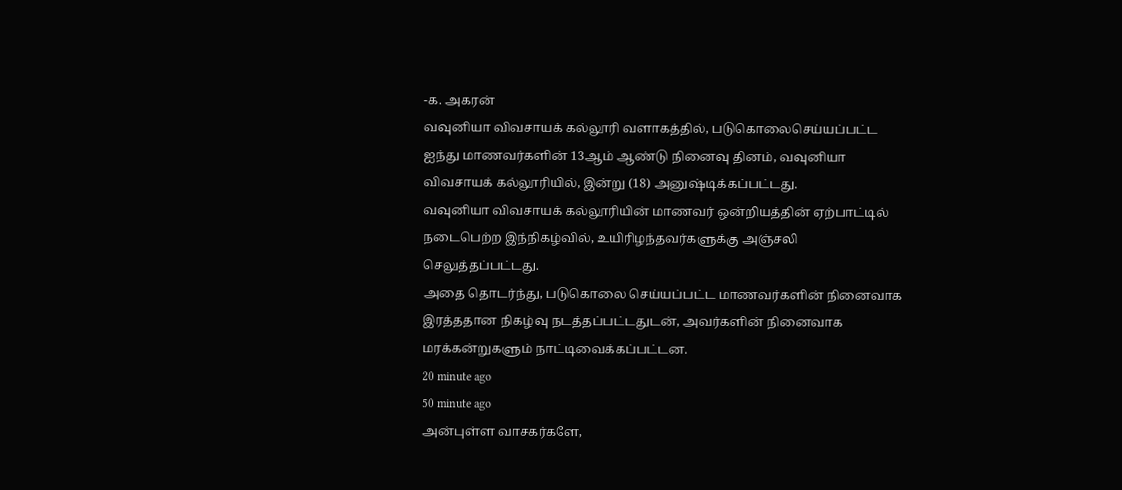-க. அகரன்
வவுனியா விவசாயக் கல்லூரி வளாகத்தில், படுகொலைசெய்யப்பட்ட ஐந்து மாணவர்களின் 13ஆம் ஆண்டு நினைவு தினம், வவுனியா விவசாயக் கல்லூரியில், இன்று (18) அனுஷ்டிக்கப்பட்டது.
வவுனியா விவசாயக் கல்லூரியின் மாணவர் ஒன்றியத்தின் ஏற்பாட்டில் நடைபெற்ற இந்நிகழ்வில், உயிரிழந்தவர்களுக்கு அஞ்சலி செலுத்தப்பட்டது.
அதை தொடர்ந்து, படுகொலை செய்யப்பட்ட மாணவர்களின் நினைவாக இரத்ததான நிகழ்வு நடத்தப்பட்டதுடன், அவர்களின் நினைவாக மரக்கன்றுகளும் நாட்டிவைக்கப்பட்டன.
20 minute ago
50 minute ago
அன்புள்ள வாசகர்களே,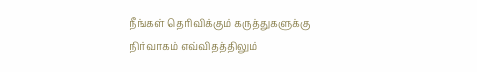நீங்கள் தெரிவிக்கும் கருத்துகளுக்கு நிர்வாகம் எவ்விதத்திலும்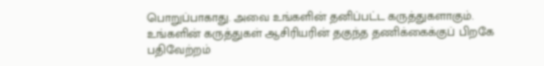பொறுப்பாகாது. அவை உங்களின் தனிப்பட்ட கருத்துகளாகும். உங்களின் கருத்துகள் ஆசிரியரின் தகுந்த தணிக்கைக்குப் பிறகே பதிவேற்றம்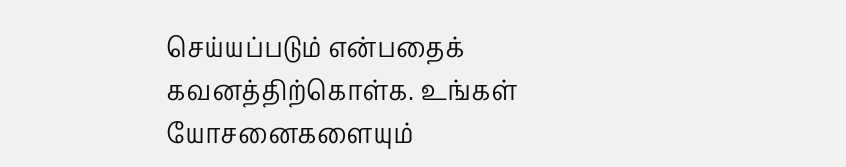செய்யப்படும் என்பதைக் கவனத்திற்கொள்க. உங்கள் யோசனைகளையும்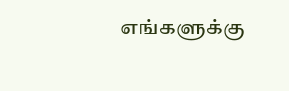எங்களுக்கு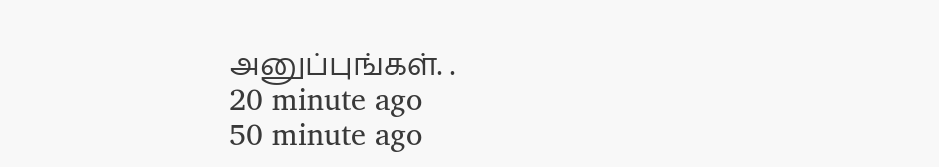அனுப்புங்கள். .
20 minute ago
50 minute ago